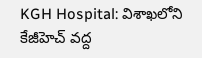KGH Hospital: విశాఖలోని కేజీహెచ్ వద్ద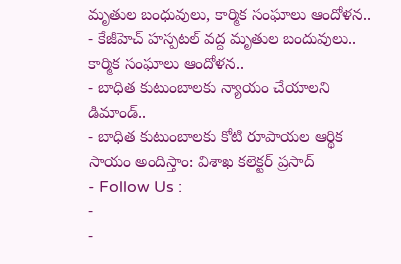మృతుల బంధువులు, కార్మిక సంఘాలు ఆందోళన..
- కేజీహెచ్ హస్పటల్ వద్ద మృతుల బందువులు.. కార్మిక సంఘాలు ఆందోళన..
- బాధిత కుటుంబాలకు న్యాయం చేయాలని డిమాండ్..
- బాధిత కుటుంబాలకు కోటి రూపాయల ఆర్థిక సాయం అందిస్తాం: విశాఖ కలెక్టర్ ప్రసాద్
- Follow Us :
-
-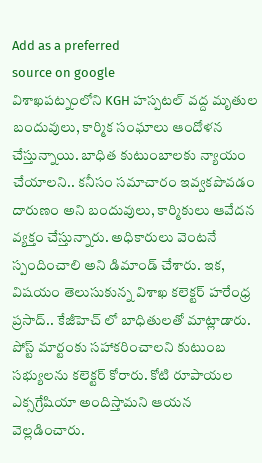Add as a preferred
source on google
విశాఖపట్నంలోని KGH హస్పటల్ వద్ద మృతుల బందువులు, కార్మిక సంఘాలు ఆందోళన చేస్తున్నాయి. బాధిత కుటుంబాలకు న్యాయం చేయాలని.. కనీసం సమాచారం ఇవ్వకపొవడం దారుణం అని బందువులు, కార్మికులు ఆవేదన వ్యక్తం చేస్తున్నారు. అధికారులు వెంటనే స్పందించాలి అని డిమాండ్ చేశారు. ఇక, విషయం తెలుసుకున్న విశాఖ కలెక్టర్ హరేంధ్ర ప్రసాద్.. కేజీహెచ్ లో బాధితులతో మాట్లాడారు. పోస్ట్ మార్టంకు సహాకరించాలని కుటుంబ సభ్యులను కలెక్టర్ కోరారు. కోటి రూపాయల ఎక్సగ్రేషియా అందిస్తామని ఆయన వెల్లడించారు.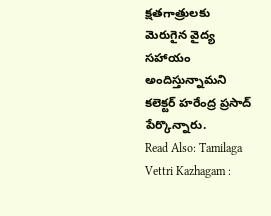క్షతగాత్రులకు మెరుగైన వైద్య సహాయం అందిస్తున్నామని కలెక్టర్ హరేంద్ర ప్రసాద్ పేర్కొన్నారు.
Read Also: Tamilaga Vettri Kazhagam :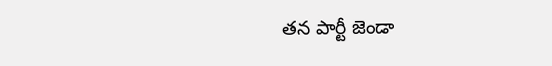తన పార్టీ జెండా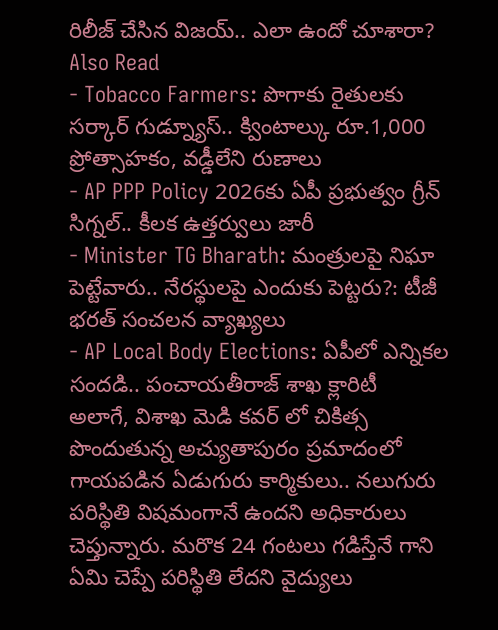రిలీజ్ చేసిన విజయ్.. ఎలా ఉందో చూశారా?
Also Read
- Tobacco Farmers: పొగాకు రైతులకు సర్కార్ గుడ్న్యూస్.. క్వింటాల్కు రూ.1,000 ప్రోత్సాహకం, వడ్డీలేని రుణాలు
- AP PPP Policy 2026కు ఏపీ ప్రభుత్వం గ్రీన్ సిగ్నల్.. కీలక ఉత్తర్వులు జారీ
- Minister TG Bharath: మంత్రులపై నిఘా పెట్టేవారు.. నేరస్థులపై ఎందుకు పెట్టరు?: టీజీ భరత్ సంచలన వ్యాఖ్యలు
- AP Local Body Elections: ఏపీలో ఎన్నికల సందడి.. పంచాయతీరాజ్ శాఖ క్లారిటీ
అలాగే, విశాఖ మెడి కవర్ లో చికిత్స పొందుతున్న అచ్యుతాపురం ప్రమాదంలో గాయపడిన ఏడుగురు కార్మికులు.. నలుగురు పరిస్థితి విషమంగానే ఉందని అధికారులు చెప్తున్నారు. మరొక 24 గంటలు గడిస్తేనే గాని ఏమి చెప్పే పరిస్థితి లేదని వైద్యులు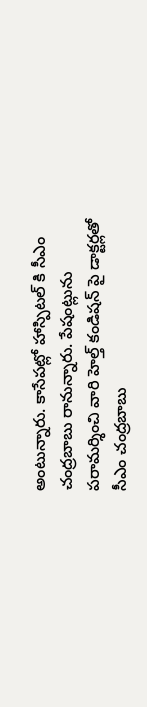అంటున్నారు. కాసేపట్లో హాస్పిటల్ కి సీఎం చంద్రబాబు రానున్నారు. పేషంట్లును పరామర్శించి వారి హెల్త్ కండిషన్ పై డాక్టర్లతో సీఎం చంద్రబాబు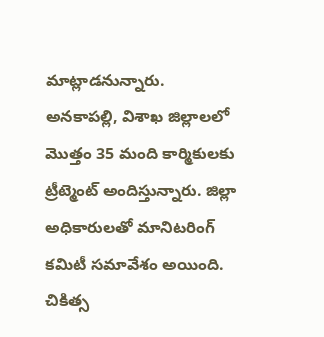మాట్లాడనున్నారు. అనకాపల్లి, విశాఖ జిల్లాలలో మొత్తం 35 మంది కార్మికులకు ట్రీట్మెంట్ అందిస్తున్నారు. జిల్లా అధికారులతో మానిటరింగ్ కమిటీ సమావేశం అయింది. చికిత్స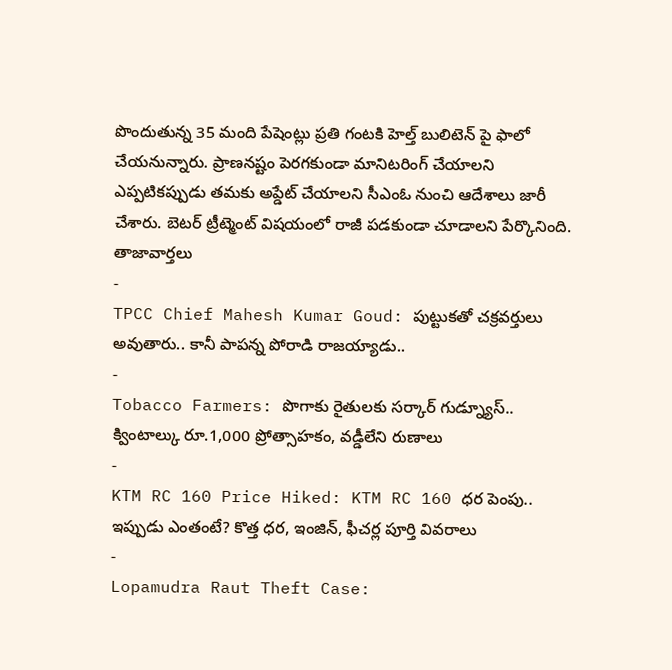పొందుతున్న 35 మంది పేషెంట్లు ప్రతి గంటకి హెల్త్ బులిటెన్ పై ఫాలో చేయనున్నారు. ప్రాణనష్టం పెరగకుండా మానిటరింగ్ చేయాలని ఎప్పటికప్పుడు తమకు అప్డేట్ చేయాలని సీఎంఓ నుంచి ఆదేశాలు జారీ చేశారు. బెటర్ ట్రీట్మెంట్ విషయంలో రాజీ పడకుండా చూడాలని పేర్కొనింది.
తాజావార్తలు
-
TPCC Chief Mahesh Kumar Goud: పుట్టుకతో చక్రవర్తులు అవుతారు.. కానీ పాపన్న పోరాడి రాజయ్యాడు..
-
Tobacco Farmers: పొగాకు రైతులకు సర్కార్ గుడ్న్యూస్.. క్వింటాల్కు రూ.1,000 ప్రోత్సాహకం, వడ్డీలేని రుణాలు
-
KTM RC 160 Price Hiked: KTM RC 160 ధర పెంపు.. ఇప్పుడు ఎంతంటే? కొత్త ధర, ఇంజిన్, ఫీచర్ల పూర్తి వివరాలు
-
Lopamudra Raut Theft Case: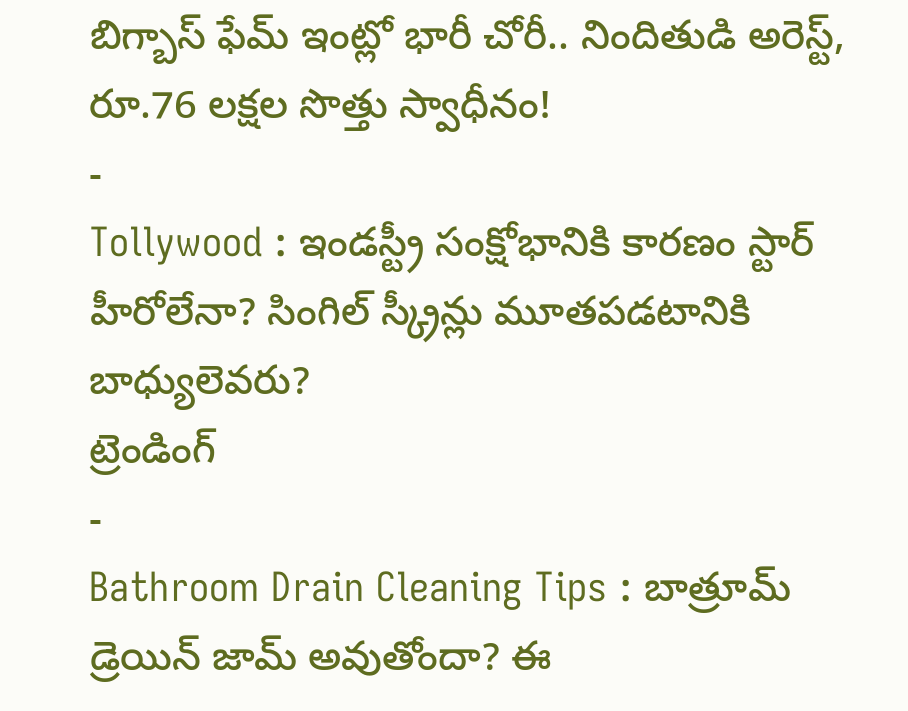బిగ్బాస్ ఫేమ్ ఇంట్లో భారీ చోరీ.. నిందితుడి అరెస్ట్, రూ.76 లక్షల సొత్తు స్వాధీనం!
-
Tollywood : ఇండస్ట్రీ సంక్షోభానికి కారణం స్టార్ హీరోలేనా? సింగిల్ స్క్రీన్లు మూతపడటానికి బాధ్యులెవరు?
ట్రెండింగ్
-
Bathroom Drain Cleaning Tips : బాత్రూమ్ డ్రెయిన్ జామ్ అవుతోందా? ఈ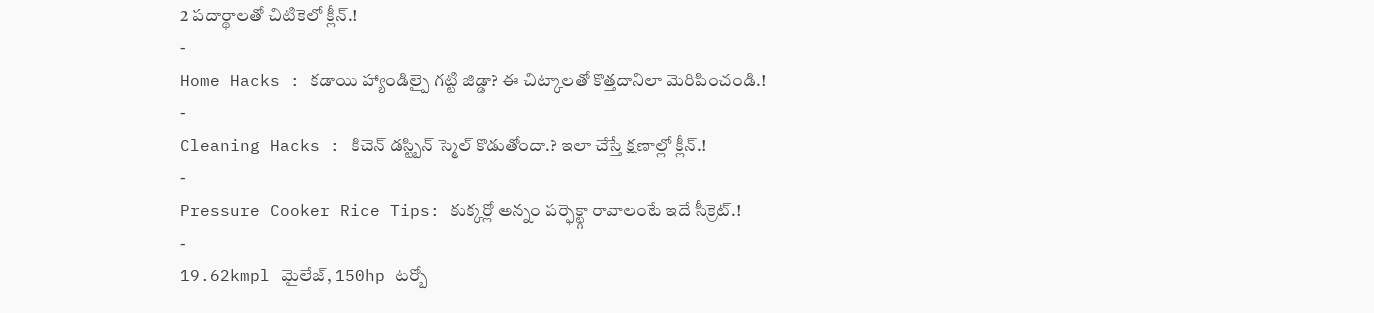2 పదార్థాలతో చిటికెలో క్లీన్.!
-
Home Hacks : కడాయి హ్యాండిల్పై గట్టి జిడ్డా? ఈ చిట్కాలతో కొత్తదానిలా మెరిపించండి.!
-
Cleaning Hacks : కిచెన్ డస్ట్బిన్ స్మెల్ కొడుతోందా.? ఇలా చేస్తే క్షణాల్లో క్లీన్.!
-
Pressure Cooker Rice Tips: కుక్కర్లో అన్నం పర్ఫెక్ట్గా రావాలంటే ఇదే సీక్రెట్.!
-
19.62kmpl మైలేజ్, 150hp టర్బో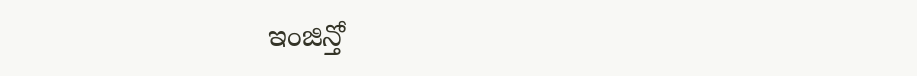ఇంజిన్తో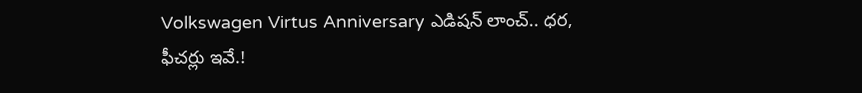Volkswagen Virtus Anniversary ఎడిషన్ లాంచ్.. ధర, ఫీచర్లు ఇవే.!